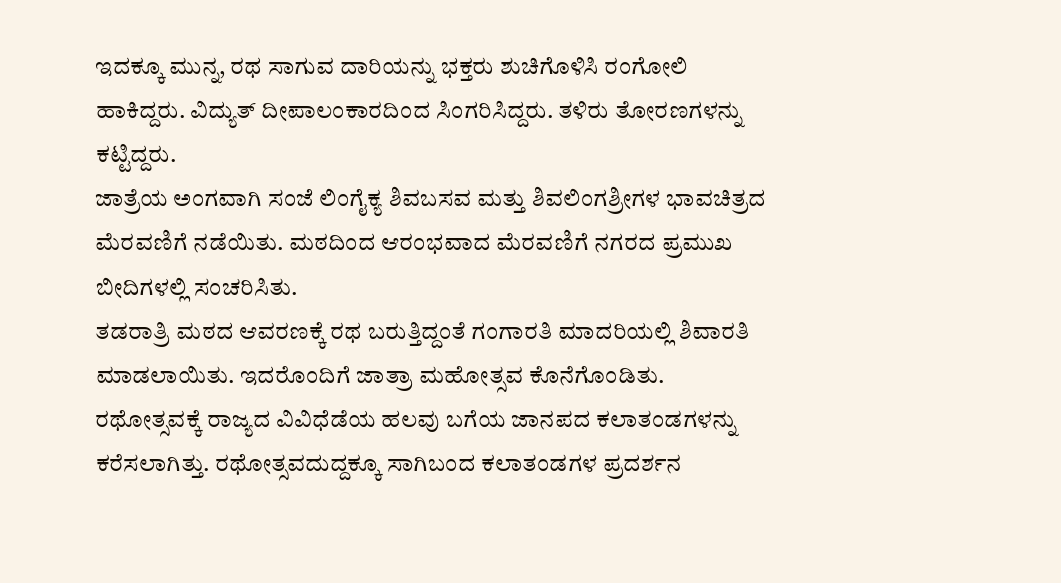ಇದಕ್ಕೂ ಮುನ್ನ, ರಥ ಸಾಗುವ ದಾರಿಯನ್ನು ಭಕ್ತರು ಶುಚಿಗೊಳಿಸಿ ರಂಗೋಲಿ ಹಾಕಿದ್ದರು. ವಿದ್ಯುತ್ ದೀಪಾಲಂಕಾರದಿಂದ ಸಿಂಗರಿಸಿದ್ದರು. ತಳಿರು ತೋರಣಗಳನ್ನು ಕಟ್ಟಿದ್ದರು.
ಜಾತ್ರೆಯ ಅಂಗವಾಗಿ ಸಂಜೆ ಲಿಂಗೈಕ್ಯ ಶಿವಬಸವ ಮತ್ತು ಶಿವಲಿಂಗಶ್ರೀಗಳ ಭಾವಚಿತ್ರದ ಮೆರವಣಿಗೆ ನಡೆಯಿತು. ಮಠದಿಂದ ಆರಂಭವಾದ ಮೆರವಣಿಗೆ ನಗರದ ಪ್ರಮುಖ ಬೀದಿಗಳಲ್ಲಿ ಸಂಚರಿಸಿತು.
ತಡರಾತ್ರಿ ಮಠದ ಆವರಣಕ್ಕೆ ರಥ ಬರುತ್ತಿದ್ದಂತೆ ಗಂಗಾರತಿ ಮಾದರಿಯಲ್ಲಿ ಶಿವಾರತಿ ಮಾಡಲಾಯಿತು. ಇದರೊಂದಿಗೆ ಜಾತ್ರಾ ಮಹೋತ್ಸವ ಕೊನೆಗೊಂಡಿತು.
ರಥೋತ್ಸವಕ್ಕೆ ರಾಜ್ಯದ ವಿವಿಧೆಡೆಯ ಹಲವು ಬಗೆಯ ಜಾನಪದ ಕಲಾತಂಡಗಳನ್ನು ಕರೆಸಲಾಗಿತ್ತು. ರಥೋತ್ಸವದುದ್ದಕ್ಕೂ ಸಾಗಿಬಂದ ಕಲಾತಂಡಗಳ ಪ್ರದರ್ಶನ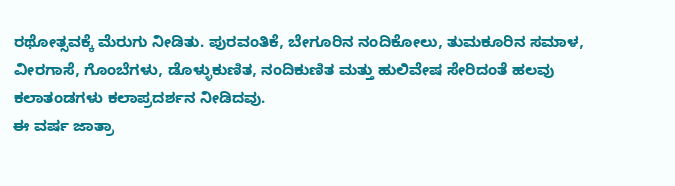ರಥೋತ್ಸವಕ್ಕೆ ಮೆರುಗು ನೀಡಿತು. ಪುರವಂತಿಕೆ, ಬೇಗೂರಿನ ನಂದಿಕೋಲು, ತುಮಕೂರಿನ ಸಮಾಳ, ವೀರಗಾಸೆ, ಗೊಂಬೆಗಳು, ಡೊಳ್ಳುಕುಣಿತ, ನಂದಿಕುಣಿತ ಮತ್ತು ಹುಲಿವೇಷ ಸೇರಿದಂತೆ ಹಲವು ಕಲಾತಂಡಗಳು ಕಲಾಪ್ರದರ್ಶನ ನೀಡಿದವು.
ಈ ವರ್ಷ ಜಾತ್ರಾ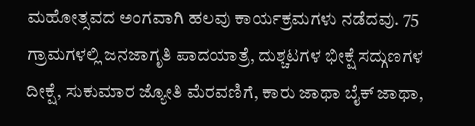ಮಹೋತ್ಸವದ ಅಂಗವಾಗಿ ಹಲವು ಕಾರ್ಯಕ್ರಮಗಳು ನಡೆದವು. 75 ಗ್ರಾಮಗಳಲ್ಲಿ ಜನಜಾಗೃತಿ ಪಾದಯಾತ್ರೆ, ದುಶ್ಚಟಗಳ ಭೀಕ್ಷೆ ಸದ್ಗುಣಗಳ ದೀಕ್ಷೆ, ಸುಕುಮಾರ ಜ್ಯೋತಿ ಮೆರವಣಿಗೆ, ಕಾರು ಜಾಥಾ ಬೈಕ್ ಜಾಥಾ,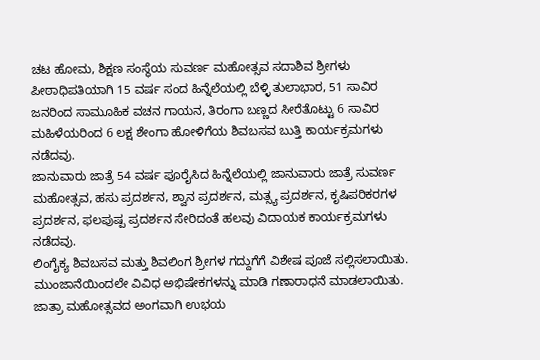ಚಟ ಹೋಮ, ಶಿಕ್ಷಣ ಸಂಸ್ಥೆಯ ಸುವರ್ಣ ಮಹೋತ್ಸವ ಸದಾಶಿವ ಶ್ರೀಗಳು ಪೀಠಾಧಿಪತಿಯಾಗಿ 15 ವರ್ಷ ಸಂದ ಹಿನ್ನೆಲೆಯಲ್ಲಿ ಬೆಳ್ಳಿ ತುಲಾಭಾರ, 51 ಸಾವಿರ ಜನರಿಂದ ಸಾಮೂಹಿಕ ವಚನ ಗಾಯನ, ತಿರಂಗಾ ಬಣ್ಣದ ಸೀರೆತೊಟ್ಟು 6 ಸಾವಿರ ಮಹಿಳೆಯರಿಂದ 6 ಲಕ್ಷ ಶೇಂಗಾ ಹೋಳಿಗೆಯ ಶಿವಬಸವ ಬುತ್ತಿ ಕಾರ್ಯಕ್ರಮಗಳು ನಡೆದವು.
ಜಾನುವಾರು ಜಾತ್ರೆ 54 ವರ್ಷ ಪೂರೈಸಿದ ಹಿನ್ನೆಲೆಯಲ್ಲಿ ಜಾನುವಾರು ಜಾತ್ರೆ ಸುವರ್ಣ ಮಹೋತ್ಸವ, ಹಸು ಪ್ರದರ್ಶನ, ಶ್ವಾನ ಪ್ರದರ್ಶನ, ಮತ್ಸ್ಯ ಪ್ರದರ್ಶನ, ಕೃಷಿಪರಿಕರಗಳ ಪ್ರದರ್ಶನ, ಫಲಪುಷ್ಪ ಪ್ರದರ್ಶನ ಸೇರಿದಂತೆ ಹಲವು ವಿದಾಯಕ ಕಾರ್ಯಕ್ರಮಗಳು ನಡೆದವು.
ಲಿಂಗೈಕ್ಯ ಶಿವಬಸವ ಮತ್ತು ಶಿವಲಿಂಗ ಶ್ರೀಗಳ ಗದ್ದುಗೆಗೆ ವಿಶೇಷ ಪೂಜೆ ಸಲ್ಲಿಸಲಾಯಿತು. ಮುಂಜಾನೆಯಿಂದಲೇ ವಿವಿಧ ಅಭಿಷೇಕಗಳನ್ನು ಮಾಡಿ ಗಣಾರಾಧನೆ ಮಾಡಲಾಯಿತು. ಜಾತ್ರಾ ಮಹೋತ್ಸವದ ಅಂಗವಾಗಿ ಉಭಯ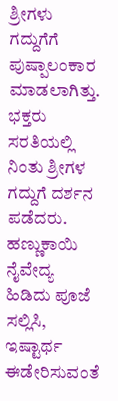ಶ್ರೀಗಳು ಗದ್ದುಗೆಗೆ ಪುಷ್ಪಾಲಂಕಾರ ಮಾಡಲಾಗಿತ್ತು. ಭಕ್ತರು ಸರತಿಯಲ್ಲಿ ನಿಂತು ಶ್ರೀಗಳ ಗದ್ದುಗೆ ದರ್ಶನ ಪಡೆದರು. ಹಣ್ಣುಕಾಯಿ ನೈವೇದ್ಯ ಹಿಡಿದು ಪೂಜೆ ಸಲ್ಲಿಸಿ, ಇಷ್ಟಾರ್ಥ ಈಡೇರಿಸುವಂತೆ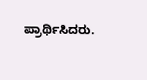ಪ್ರಾರ್ಥಿಸಿದರು.